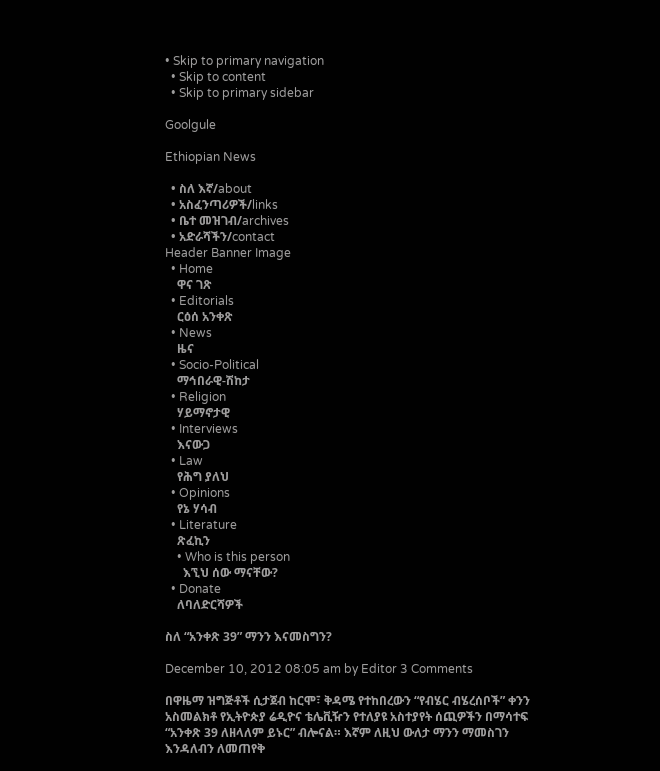• Skip to primary navigation
  • Skip to content
  • Skip to primary sidebar

Goolgule

Ethiopian News

  • ስለ እኛ/about
  • አስፈንጣሪዎች/links
  • ቤተ መዝገብ/archives
  • አድራሻችን/contact
Header Banner Image
  • Home
    ዋና ገጽ
  • Editorials
    ርዕሰ አንቀጽ
  • News
    ዜና
  • Socio-Political
    ማኅበራዊ-ሽከታ
  • Religion
    ሃይማኖታዊ
  • Interviews
    እናውጋ
  • Law
    የሕግ ያለህ
  • Opinions
    የኔ ሃሳብ
  • Literature
    ጽፈኪን
    • Who is this person
      እኚህ ሰው ማናቸው?
  • Donate
    ለባለድርሻዎች

ስለ “አንቀጽ 39” ማንን እናመስግን?

December 10, 2012 08:05 am by Editor 3 Comments

በዋዜማ ዝግጅቶች ሲታጀብ ከርሞ፣ ቅዳሜ የተከበረውን “የብሄር ብሄረሰቦች” ቀንን አስመልክቶ የኢትዮጵያ ሬዲዮና ቴሌቪዥን የተለያዩ አስተያየት ሰጪዎችን በማሳተፍ “አንቀጽ 39 ለዘላለም ይኑር” ብሎናል። እኛም ለዚህ ውለታ ማንን ማመስገን እንዳለብን ለመጠየቅ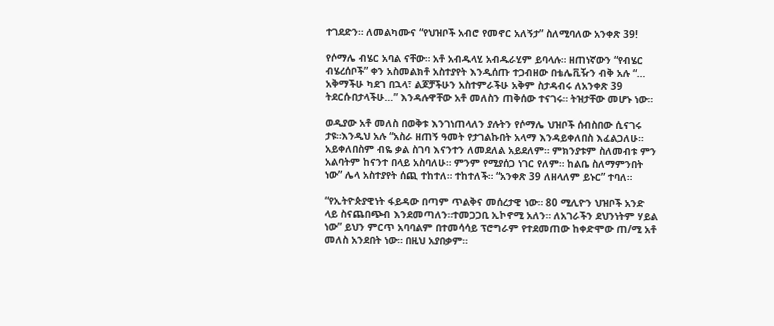ተገደድን። ለመልካሙና “የህዝቦች አብሮ የመኖር አለኝታ” ስለሚባለው አንቀጽ 39!

የሶማሌ ብሄር አባል ናቸው። አቶ አብዱላሂ አብዱራሂም ይባላሉ። ዘጠነኛውን “የብሄር ብሄረሰቦች” ቀን አስመልክቶ አስተያየት እንዲሰጡ ተጋብዘው በቴሌቪዥን ብቅ አሉ “… አቅማችሁ ካደገ በኋላ፣ ልጆቻችሁን አስተምራችሁ አቅም ስታዳብሩ ለአንቀጽ 39 ትደርሱበታላችሁ…” እንዳሉዋቸው አቶ መለስን ጠቅሰው ተናገሩ። ትዝታቸው መሆኑ ነው።

ወዲያው አቶ መለስ በወቅቱ እንገነጠላለን ያሉትን የሶማሌ ህዝቦች ሰብስበው ሲናገሩ ታዩ።እንዲህ አሉ “አስራ ዘጠኝ ዓመት የታገልኩበት አላማ እንዳይቀለበስ እፈልጋለሁ። አይቀለበስም ብዬ ቃል ስገባ እናንተን ለመደለል አይደለም። ምክንያቱም ስለመብቱ ምን አልባትም ከናንተ በላይ አስባለሁ። ምንም የሚያሰጋ ነገር የለም። ከልቤ ስለማምንበት ነው” ሌላ አስተያየት ሰጪ ተከተለ። ተከተለች። “አንቀጽ 39 ለዘላለም ይኑር” ተባለ።

“የኢትዮጵያዊነት ፋይዳው በጣም ጥልቅና መሰረታዊ ነው። 80 ሚሊዮን ህዝቦች አንድ ላይ ስናጨበጭብ እንደመጣለን።ተመጋጋቢ ኢኮኖሚ አለን። ለአገራችን ደህንነትም ሃይል ነው” ይህን ምርጥ አባባልም በተመሳሳይ ፕሮግራም የተደመጠው ከቀድሞው ጠ/ሚ አቶ መለስ አንደበት ነው። በዚህ አያበቃም።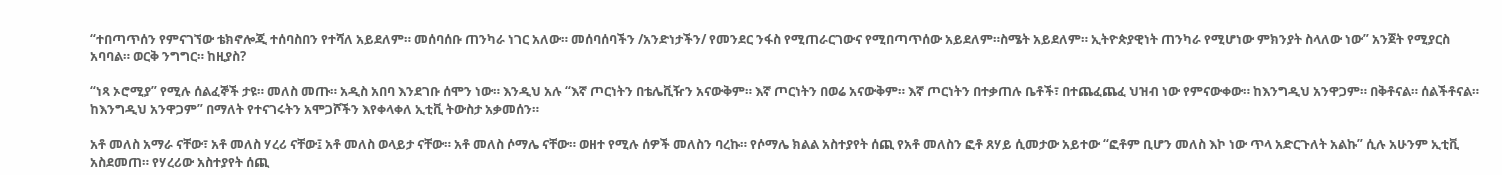“ተበጣጥሰን የምናገኘው ቴክኖሎጂ ተሰባስበን የተሻለ አይደለም። መሰባሰቡ ጠንካራ ነገር አለው። መሰባሰባችን /አንድነታችን/ የመንደር ንፋስ የሚጠራርገውና የሚበጣጥሰው አይደለም።ስሜት አይደለም። ኢትዮጵያዊነት ጠንካራ የሚሆነው ምክንያት ስላለው ነው” አንጀት የሚያርስ አባባል። ወርቅ ንግግር። ከዚያስ?

“ነጻ ኦሮሚያ” የሚሉ ሰልፈኞች ታዩ። መለስ መጡ። አዲስ አበባ እንደገቡ ሰሞን ነው። እንዲህ አሉ “እኛ ጦርነትን በቴሌቪዥን አናውቅም። እኛ ጦርነትን በወሬ አናውቅም። እኛ ጦርነትን በተቃጠሉ ቤቶች፣ በተጨፈጨፈ ህዝብ ነው የምናውቀው። ከእንግዲህ አንዋጋም። በቅቶናል። ሰልችቶናል። ከእንግዲህ አንዋጋም” በማለት የተናገሩትን አሞጋሾችን እየቀላቀለ ኢቲቪ ትውስታ አቃመሰን።

አቶ መለስ አማራ ናቸው፣ አቶ መለስ ሃረሪ ናቸው፤ አቶ መለስ ወላይታ ናቸው። አቶ መለስ ሶማሌ ናቸው። ወዘተ የሚሉ ሰዎች መለስን ባረኩ። የሶማሌ ክልል አስተያየት ሰጪ የአቶ መለስን ፎቶ ጸሃይ ሲመታው አይተው “ፎቶም ቢሆን መለስ እኮ ነው ጥላ አድርጉለት አልኩ” ሲሉ አሁንም ኢቲቪ አስደመጠ። የሃረሪው አስተያየት ሰጪ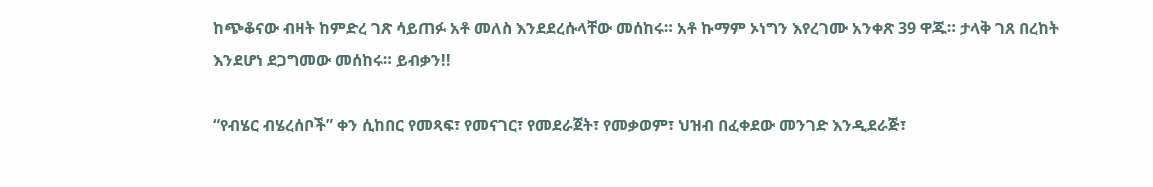ከጭቆናው ብዛት ከምድረ ገጽ ሳይጠፉ አቶ መለስ እንደደረሱላቸው መሰከሩ። አቶ ኩማም ኦነግን እየረገሙ አንቀጽ 39 ዋጁ። ታላቅ ገጸ በረከት እንደሆነ ደጋግመው መሰከሩ። ይብቃን!!

“የብሄር ብሄረሰቦች” ቀን ሲከበር የመጻፍ፣ የመናገር፣ የመደራጀት፣ የመቃወም፣ ህዝብ በፈቀደው መንገድ እንዲደራጅ፣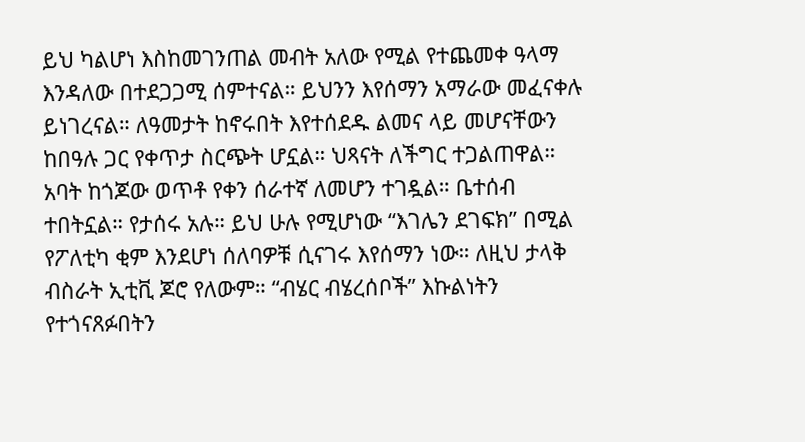ይህ ካልሆነ እስከመገንጠል መብት አለው የሚል የተጨመቀ ዓላማ እንዳለው በተደጋጋሚ ሰምተናል። ይህንን እየሰማን አማራው መፈናቀሉ ይነገረናል። ለዓመታት ከኖሩበት እየተሰደዱ ልመና ላይ መሆናቸውን ከበዓሉ ጋር የቀጥታ ስርጭት ሆኗል። ህጻናት ለችግር ተጋልጠዋል። አባት ከጎጆው ወጥቶ የቀን ሰራተኛ ለመሆን ተገዷል። ቤተሰብ ተበትኗል። የታሰሩ አሉ። ይህ ሁሉ የሚሆነው “እገሌን ደገፍክ” በሚል የፖለቲካ ቂም እንደሆነ ሰለባዎቹ ሲናገሩ እየሰማን ነው። ለዚህ ታላቅ ብስራት ኢቲቪ ጆሮ የለውም። “ብሄር ብሄረሰቦች” እኩልነትን የተጎናጸፉበትን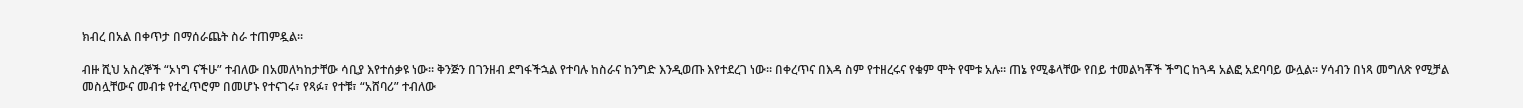ክብረ በአል በቀጥታ በማሰራጨት ስራ ተጠምዷል።

ብዙ ሺህ አስረኞች “ኦነግ ናችሁ” ተብለው በአመለካከታቸው ሳቢያ እየተሰቃዩ ነው። ቅንጅን በገንዘብ ደግፋችኋል የተባሉ ከስራና ከንግድ እንዲወጡ እየተደረገ ነው። በቀረጥና በእዳ ስም የተዘረሩና የቁም ሞት የሞቱ አሉ። ጠኔ የሚቆላቸው የበይ ተመልካቾች ችግር ከጓዳ አልፎ አደባባይ ውሏል። ሃሳብን በነጻ መግለጽ የሚቻል መስሏቸውና መብቱ የተፈጥሮም በመሆኑ የተናገሩ፣ የጻፉ፣ የተቹ፣ “አሸባሪ” ተብለው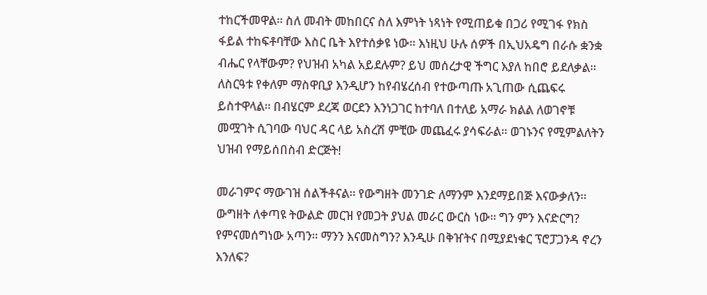ተከርችመዋል። ስለ መብት መከበርና ስለ እምነት ነጻነት የሚጠይቁ በጋሪ የሚገፋ የክስ ፋይል ተከፍቶባቸው እስር ቤት እየተሰቃዩ ነው። እነዚህ ሁሉ ሰዎች በኢህአዴግ በራሱ ቋንቋ ብሔር የላቸውም? የህዝብ አካል አይደሉም? ይህ መሰረታዊ ችግር እያለ ከበሮ ይደለቃል። ለስርዓቱ የቀለም ማስዋቢያ እንዲሆን ከየብሄረሰብ የተውጣጡ አጊጠው ሲጨፍሩ ይስተዋላል። በብሄርም ደረጃ ወርደን እንነጋገር ከተባለ በተለይ አማራ ክልል ለወገኖቹ መሟገት ሲገባው ባህር ዳር ላይ አስረሽ ምቺው መጨፈሩ ያሳፍራል። ወገኑንና የሚምልለትን ህዝብ የማይሰበስብ ድርጅት!

መራገምና ማውገዝ ሰልችቶናል። የውግዘት መንገድ ለማንም እንደማይበጅ እናውቃለን። ውግዘት ለቀጣዩ ትውልድ መርዝ የመጋት ያህል መራር ውርስ ነው። ግን ምን እናድርግ? የምናመሰግነው አጣን። ማንን እናመስግን? እንዲሁ በቅዠትና በሚያደነቁር ፕሮፓጋንዳ ኖረን እንለፍ?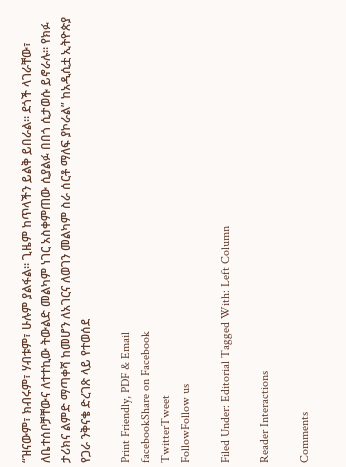“ዝናውም፣ ክብሩም፣ ሃብቱም፣ ሁሉም ያልፋል። ጊዜም ከጥላችን ይልቅ ይበራል። ደጎች ላገራቸው፣ ለቤተሰቦቻቸውና ለተተኪው ትውልድ መልካም ነገር አስቀምጠው ሲያልፉ በበጎ ሲታወሱ ይኖራሉ። የክፉ ታሪክና ልምድ ማጣቀሻ ከመሆን ለአገርና ለወገን መልካም ስራ ሰርቶ ማለፍ ያኮራል” ከአዲሲቷ ኢትዮጵያ የጋራ ንቅናቄ ድረገጽ ላይ የተወሰደ

Print Friendly, PDF & Email
facebookShare on Facebook
TwitterTweet
FollowFollow us

Filed Under: Editorial Tagged With: Left Column

Reader Interactions

Comments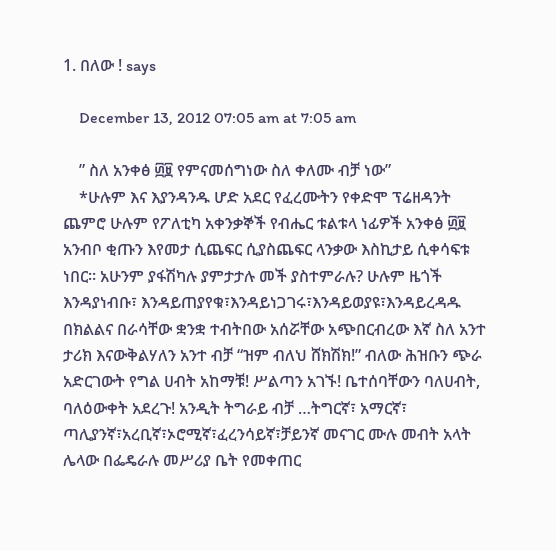1. በለው ! says

    December 13, 2012 07:05 am at 7:05 am

    ” ስለ አንቀፅ ፴፱ የምናመሰግነው ስለ ቀለሙ ብቻ ነው”
    *ሁሉም እና እያንዳንዱ ሆድ አደር የፈረሙትን የቀድሞ ፕሬዘዳንት ጨምሮ ሁሉም የፖለቲካ አቀንቃኞች የብሔር ቱልቱላ ነፊዎች አንቀፅ ፴፱ አንብቦ ቂጡን እየመታ ሲጨፍር ሲያስጨፍር ላንቃው እስኪታይ ሲቀሳፍቱ ነበር። አሁንም ያፋሽካሉ ያምታታሉ መች ያስተምራሉ? ሁሉም ዜጎች እንዳያነብቡ፣ እንዳይጠያየቁ፣እንዳይነጋገሩ፣እንዳይወያዩ፣እንዳይረዳዱ በክልልና በራሳቸው ቋንቋ ተብትበው አሰሯቸው አጭበርብረው እኛ ስለ አንተ ታሪክ እናውቅልሃለን አንተ ብቻ “ዝም ብለህ ሸክሽክ!” ብለው ሕዝቡን ጭራ አድርገውት የግል ሀብት አከማቹ! ሥልጣን አገኙ! ቤተሰባቸውን ባለሀብት, ባለዕውቀት አደረጉ! አንዲት ትግራይ ብቻ …ትግርኛ፣ አማርኛ፣ ጣሊያንኛ፣አረቢኛ፣ኦሮሚኛ፣ፈረንሳይኛ፣ቻይንኛ መናገር ሙሉ መብት አላት ሌላው በፌዴራሉ መሥሪያ ቤት የመቀጠር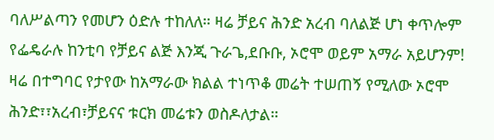ባለሥልጣን የመሆን ዕድሉ ተከለለ። ዛሬ ቻይና ሕንድ አረብ ባለልጅ ሆነ ቀጥሎም የፌዴራሉ ከንቲባ የቻይና ልጅ እንጂ ጉራጌ,ደቡቡ, ኦሮሞ ወይም አማራ አይሆንም! ዛሬ በተግባር የታየው ከአማራው ክልል ተነጥቆ መሬት ተሠጠኝ የሚለው ኦሮሞ ሕንድ፣፣አረብ፣ቻይናና ቱርክ መሬቱን ወስዶለታል።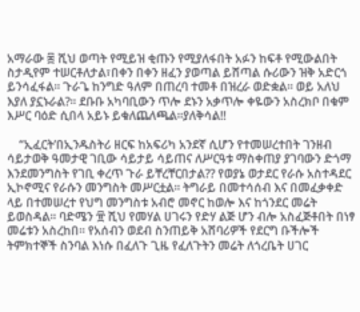አማራው ፷ ሺህ ወጣት የሚይዝ ቂጡን የሚያለፋበት አፉን ከፍቶ የሚውልበት ስታዲየም ተሠርቶለታል፣በቀን በቀን ዘፈን ያወጣል ይሸጣል ሱሪውን ዝቅ አድርጎ ይንሳፈፋል። ጉራጌ ከንግድ ዓለም በጠረባ ተመቶ በዝረራ ወድቋል። ወይ አለህ እያለ ያኗኑራል?። ደቡቡ አካባቢውን ጥሎ ደኑን አቃጥሎ ቀዬውን አስረክቦ በቁም እሥር ባዕድ ሲበላ አይኑ ይቁለጨለጫል።ያለቅሳል!!

    “ኢፈርት’በኢንዱስትሪ ዘርፍ ከአፍሪካ አንደኛ ሲሆን የተመሠረተበት ገንዘብ ሳይታወቅ ዓመታዊ ገቢው ሳይታይ ሳይጠና ለሥርዓቱ ማስቀጠያ ያገባውን ድጎማ እንደመንግስት የገቢ ቀረጥ ጉራ ይቸረቸርበታል?? የወያኔ ወታደር የራሱ አስተዳደር ኢኮኖሚና የራሱን መንግስት መሥርቷል። ትግራይ በመተሳሰብ እና በመፈቃቀድ ላይ በተመሠረተ የህግ መንግስቱ አብሮ መኖር ከወሎ እና ከጎንደር መሬት ይወስዳል። ባድሜን ፹ ሺህ የመሃል ሀገሩን የድሃ ልጅ ሆን ብሎ አስፈጅቶበት በነፃ መሬቱን አስረከበ። የአሰብን ወደብ ስንጠይቅ አሸባሪዎች የደርግ ቡችሎች ትምክተኞች ስንባል እነሱ በፈለጉ ጊዜ የፈለጉትን መሬት ለጎረቤት ሀገር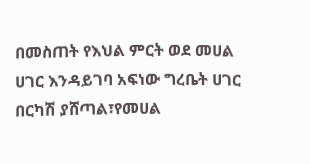በመስጠት የእህል ምርት ወደ መሀል ሀገር እንዳይገባ አፍነው ግረቤት ሀገር በርካሽ ያሸጣል፣የመሀል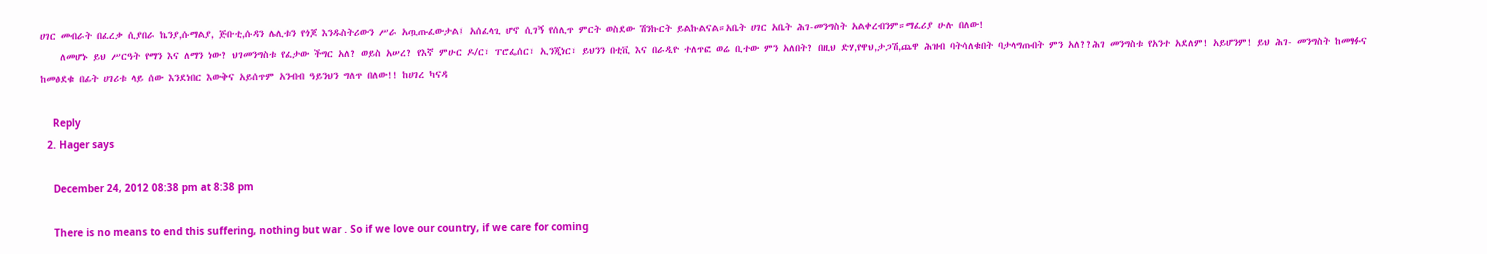ሀገር መብራት በፈረቃ ሲያበራ ኬንያ,ሱማልያ, ጅቡቲ,ሱዳን ሌሊቱን የጎጆ እንዱስትሪውን ሥራ አጧጡፈውታል፤ አሰፈላጊ ሆኖ ሲገኝ የሰሊጥ ምርት ወስደው ሽንኩርት ይልኩልናል።አቤት ሀገር አቤት ሕገ-መንግስት አልቀረብንም።ማፈሪያ ሁሉ በለው!
    ለመሆኑ ይህ ሥርዓት የማን እና ለማን ነው? ህገመንግስቱ የፈታው ችግር አለ? ወይስ አሠረ? የእኛ ምሁር ዶ/ር፣ ፐሮፌሰር፣ ኢንጂነር፣ ይህንን በቲቪ እና በራዲዮ ተለጥፎ ወሬ ቢተው ምን አለበት? በዚህ ድሃ,የዋህ,ታጋሽ,ጨዋ ሕዝብ ባትሳለቁበት ባታላግጡበት ምን አለ??ሕገ መንግስቱ የአንተ አደለም! አይሆንም! ይህ ሕገ- መንግስት ከመፃፉና ከመፅደቁ በፊት ሀገሪቱ ላይ ሰው እንደነበር እውቅና አይሰጥም አንብብ ዓይንህን ግለጥ በለው!! ከሀገረ ካናዳ

    Reply
  2. Hager says

    December 24, 2012 08:38 pm at 8:38 pm

    There is no means to end this suffering, nothing but war . So if we love our country, if we care for coming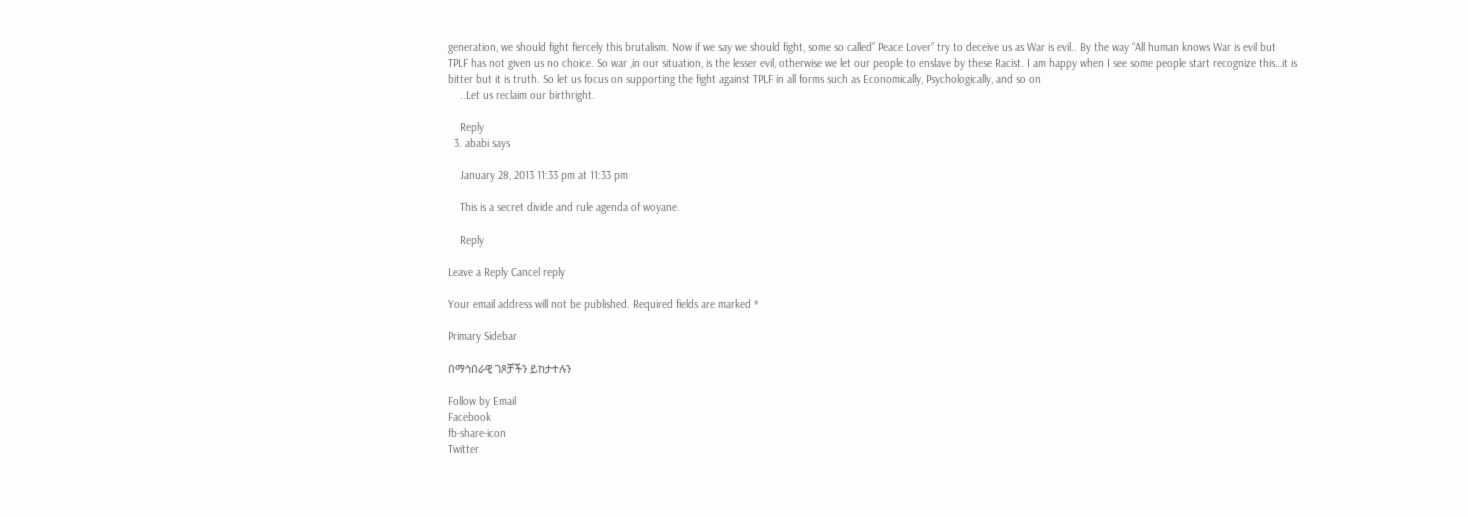generation, we should fight fiercely this brutalism. Now if we say we should fight, some so called” Peace Lover” try to deceive us as War is evil.. By the way “All human knows War is evil but TPLF has not given us no choice. So war ,in our situation, is the lesser evil, otherwise we let our people to enslave by these Racist. I am happy when I see some people start recognize this…it is bitter but it is truth. So let us focus on supporting the fight against TPLF in all forms such as Economically, Psychologically, and so on
    ..Let us reclaim our birthright.

    Reply
  3. ababi says

    January 28, 2013 11:33 pm at 11:33 pm

    This is a secret divide and rule agenda of woyane.

    Reply

Leave a Reply Cancel reply

Your email address will not be published. Required fields are marked *

Primary Sidebar

በማኅበራዊ ገጾቻችን ይከታተሉን

Follow by Email
Facebook
fb-share-icon
Twitter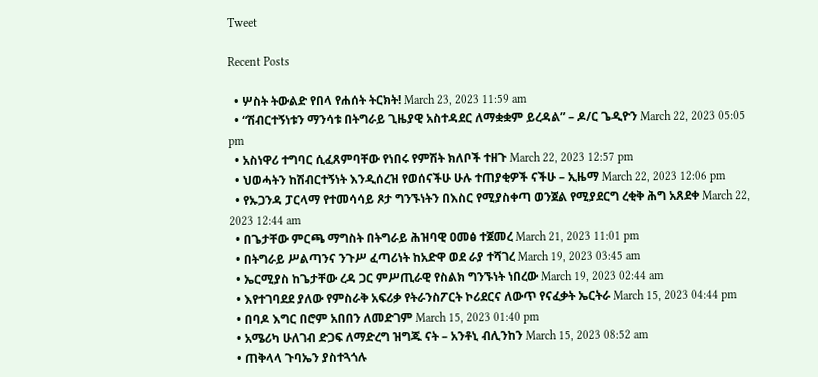Tweet

Recent Posts

  • ሦስት ትውልድ የበላ የሐሰት ትርክት! March 23, 2023 11:59 am
  • “ሽብርተኝነቱን ማንሳቱ በትግራይ ጊዜያዊ አስተዳደር ለማቋቋም ይረዳል” – ዶ/ር ጌዲዮን March 22, 2023 05:05 pm
  • አስነዋሪ ተግባር ሲፈጸምባቸው የነበሩ የምሽት ክለቦች ተዘጉ March 22, 2023 12:57 pm
  • ህወሓትን ከሽብርተኝነት እንዲሰረዝ የወሰናችሁ ሁሉ ተጠያቂዎች ናችሁ – ኢዜማ March 22, 2023 12:06 pm
  • የኡጋንዳ ፓርላማ የተመሳሳይ ጾታ ግንኙነትን በእስር የሚያስቀጣ ወንጀል የሚያደርግ ረቂቅ ሕግ አጸደቀ March 22, 2023 12:44 am
  • በጌታቸው ምርጫ ማግስት በትግራይ ሕዝባዊ ዐመፅ ተጀመረ March 21, 2023 11:01 pm
  • በትግራይ ሥልጣንና ንጉሥ ፈጣሪነት ከአድዋ ወደ ራያ ተሻገረ March 19, 2023 03:45 am
  • ኤርሚያስ ከጌታቸው ረዳ ጋር ምሥጢራዊ የስልክ ግንኙነት ነበረው March 19, 2023 02:44 am
  • እየተገባደደ ያለው የምስራቅ አፍሪቃ የትራንስፖርት ኮሪደርና ለውጥ የናፈቃት ኤርትራ March 15, 2023 04:44 pm
  • በባዶ እግር በሮም አበበን ለመድገም March 15, 2023 01:40 pm
  • አሜሪካ ሁለገብ ድጋፍ ለማድረግ ዝግጁ ናት – አንቶኒ ብሊንከን March 15, 2023 08:52 am
  • ጠቅላላ ጉባኤን ያስተጓጎሉ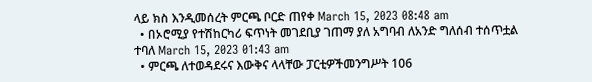ላይ ክስ እንዲመሰረት ምርጫ ቦርድ ጠየቀ March 15, 2023 08:48 am
  • በኦሮሚያ የተሽከርካሪ ፍጥነት መገደቢያ ገጠማ ያለ አግባብ ለአንድ ግለሰብ ተሰጥቷል ተባለ March 15, 2023 01:43 am
  • ምርጫ ለተወዳደሩና እውቅና ላላቸው ፓርቲዎችመንግሥት 106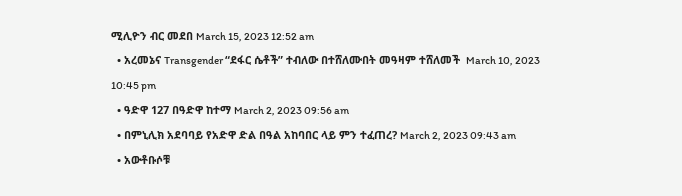ሚሊዮን ብር መደበ March 15, 2023 12:52 am
  • አረመኔና Transgender “ደፋር ሴቶች” ተብለው በተሸለሙበት መዓዛም ተሸለመች  March 10, 2023 10:45 pm
  • ዓድዋ 127 በዓድዋ ከተማ March 2, 2023 09:56 am
  • በምኒሊክ አደባባይ የአድዋ ድል በዓል አከባበር ላይ ምን ተፈጠረ? March 2, 2023 09:43 am
  • አውቶቡሶቹ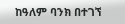ከዓለም ባንክ በተገኘ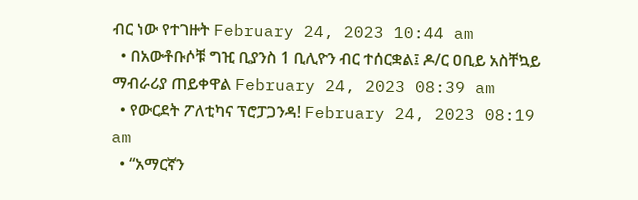ብር ነው የተገዙት February 24, 2023 10:44 am
  • በአውቶቡሶቹ ግዢ ቢያንስ 1 ቢሊዮን ብር ተሰርቋል፤ ዶ/ር ዐቢይ አስቸኳይ ማብራሪያ ጠይቀዋል February 24, 2023 08:39 am
  • የውርደት ፖለቲካና ፕሮፓጋንዳ! February 24, 2023 08:19 am
  • “አማርኛን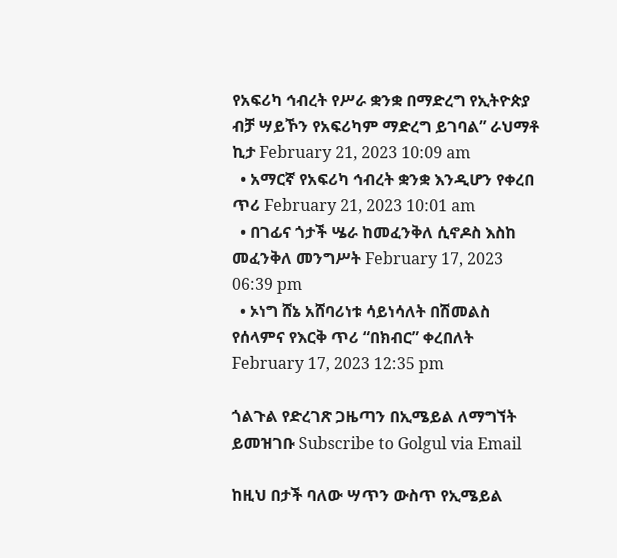የአፍሪካ ኅብረት የሥራ ቋንቋ በማድረግ የኢትዮጵያ ብቻ ሣይኾን የአፍሪካም ማድረግ ይገባል” ራህማቶ ኪታ February 21, 2023 10:09 am
  • አማርኛ የአፍሪካ ኅብረት ቋንቋ እንዲሆን የቀረበ ጥሪ February 21, 2023 10:01 am
  • በገፊና ጎታች ሤራ ከመፈንቅለ ሲኖዶስ እስከ መፈንቅለ መንግሥት February 17, 2023 06:39 pm
  • ኦነግ ሸኔ አሸባሪነቱ ሳይነሳለት በሽመልስ የሰላምና የእርቅ ጥሪ “በክብር” ቀረበለት February 17, 2023 12:35 pm

ጎልጉል የድረገጽ ጋዜጣን በኢሜይል ለማግኘት ይመዝገቡ Subscribe to Golgul via Email

ከዚህ በታች ባለው ሣጥን ውስጥ የኢሜይል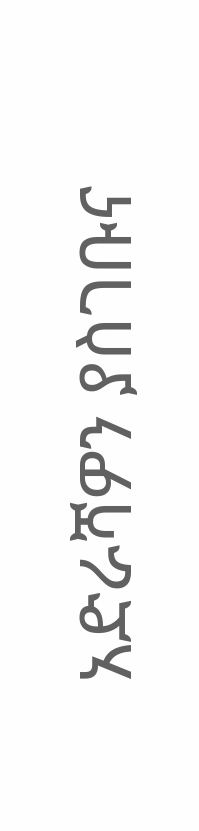አድራሻዎን ያስገቡና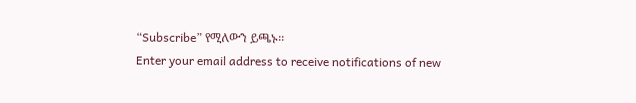“Subscribe” የሚለውን ይጫኑ፡፡
Enter your email address to receive notifications of new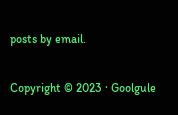posts by email.

Copyright © 2023 · Goolgule